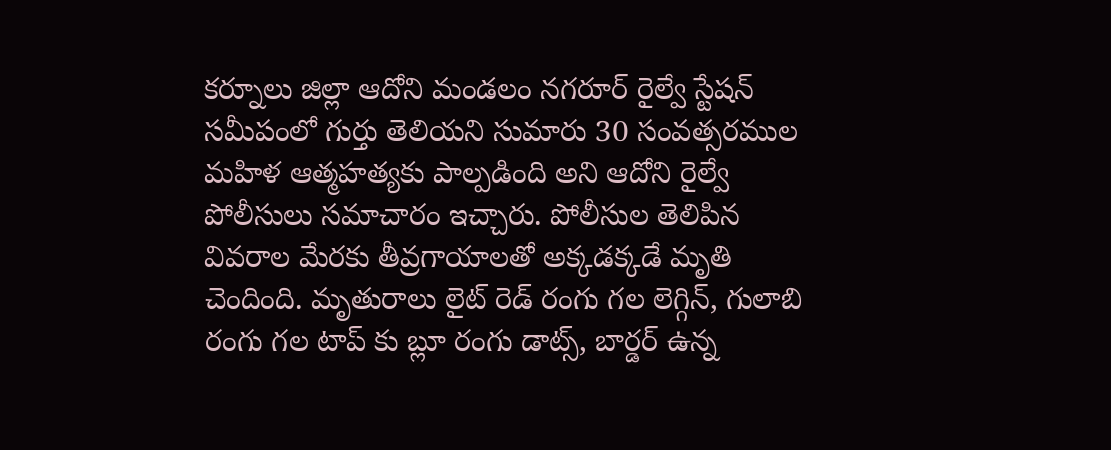కర్నూలు జిల్లా ఆదోని మండలం నగరూర్ రైల్వే స్టేషన్ సమీపంలో గుర్తు తెలియని సుమారు 30 సంవత్సరముల మహిళ ఆత్మహత్యకు పాల్పడింది అని ఆదోని రైల్వే పోలీసులు సమాచారం ఇచ్చారు. పోలీసుల తెలిపిన వివరాల మేరకు తీవ్రగాయాలతో అక్కడక్కడే మృతి చెందింది. మృతురాలు లైట్ రెడ్ రంగు గల లెగ్గిన్, గులాబి రంగు గల టాప్ కు బ్లూ రంగు డాట్స్, బార్డర్ ఉన్న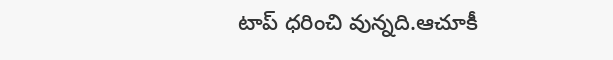టాప్ ధరించి వున్నది.ఆచూకీ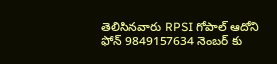తెలిసినవారు RPSI గోపాల్ ఆదోని ఫోన్ 9849157634 నెంబర్ కు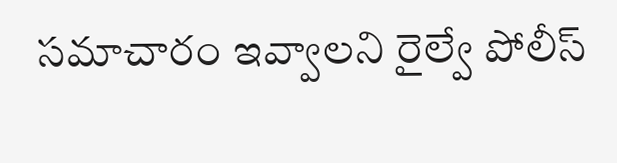సమాచారం ఇవ్వాలని రైల్వే పోలీస్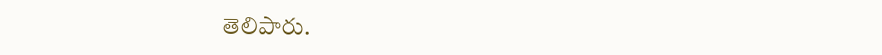తెలిపారు.